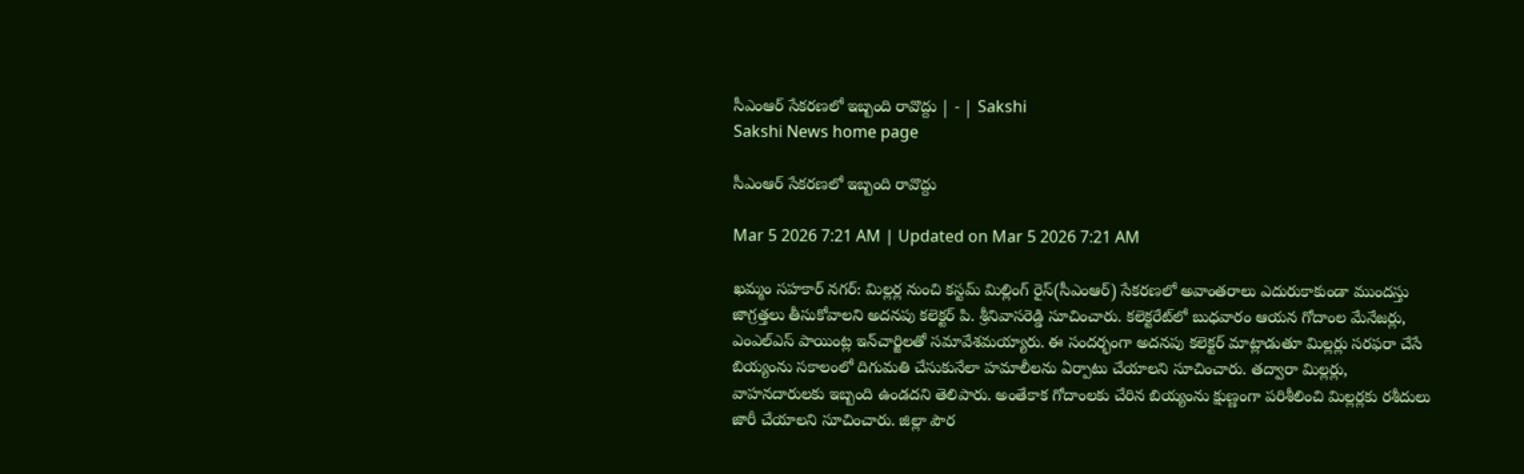సీఎంఆర్‌ సేకరణలో ఇబ్బంది రావొద్దు | - | Sakshi
Sakshi News home page

సీఎంఆర్‌ సేకరణలో ఇబ్బంది రావొద్దు

Mar 5 2026 7:21 AM | Updated on Mar 5 2026 7:21 AM

ఖమ్మం సహకార్‌ నగర్‌: మిల్లర్ల నుంచి కస్టమ్‌ మిల్లింగ్‌ రైస్‌(సీఎంఆర్‌) సేకరణలో అవాంతరాలు ఎదురుకాకుండా ముందస్తు జాగ్రత్తలు తీసుకోవాలని అదనపు కలెక్టర్‌ పి. శ్రీనివాసరెడ్డి సూచించారు. కలెక్టరేట్‌లో బుధవారం ఆయన గోదాంల మేనేజర్లు, ఎంఎల్‌ఎస్‌ పాయింట్ల ఇన్‌చార్జిలతో సమావేశమయ్యారు. ఈ సందర్భంగా అదనపు కలెక్టర్‌ మాట్లాడుతూ మిల్లర్లు సరఫరా చేసే బియ్యంను సకాలంలో దిగుమతి చేసుకునేలా హమాలీలను ఏర్పాటు చేయాలని సూచించారు. తద్వారా మిల్లర్లు, వాహనదారులకు ఇబ్బంది ఉండదని తెలిపారు. అంతేకాక గోదాంలకు చేరిన బియ్యంను క్షుణ్ణంగా పరిశీలించి మిల్లర్లకు రశీదులు జారీ చేయాలని సూచించారు. జిల్లా పౌర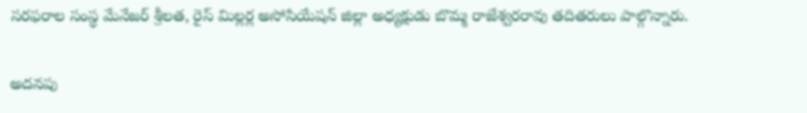సరఫరాల సంస్థ మేనేజర్‌ శ్రీలత, రైస్‌ మిల్లర్ల అసోసియేషన్‌ జిల్లా అధ్యక్షుడు బొమ్మ రాజేశ్వరరావు తదితరులు పాల్గొన్నారు.

అదనపు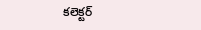కలెక్టర్‌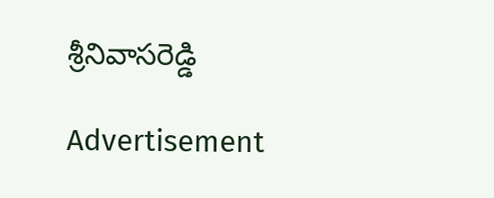శ్రీనివాసరెడ్డి

Advertisement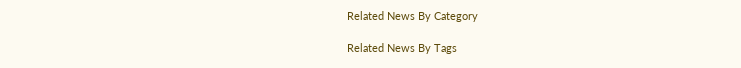Related News By Category

Related News By Tags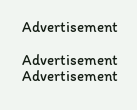Advertisement

Advertisement
Advertisement